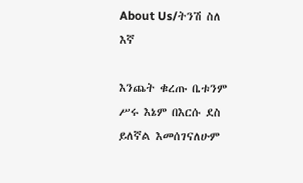About Us/ትንሽ ስለ እኛ

እንጨት ቁረጡ ቤቱንም ሥሩ እኔም በእርሱ ደስ ይለኛል እመሰገናለሁም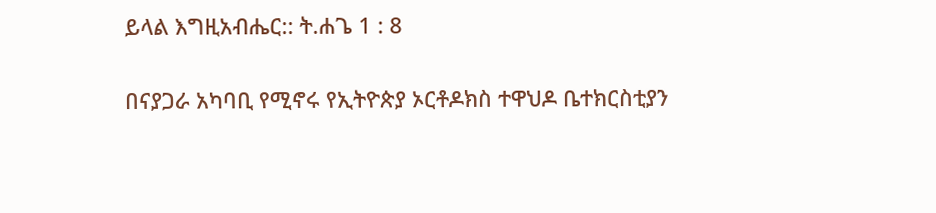ይላል እግዚአብሔር:: ት.ሐጌ 1 : 8

በናያጋራ አካባቢ የሚኖሩ የኢትዮጵያ ኦርቶዶክስ ተዋህዶ ቤተክርስቲያን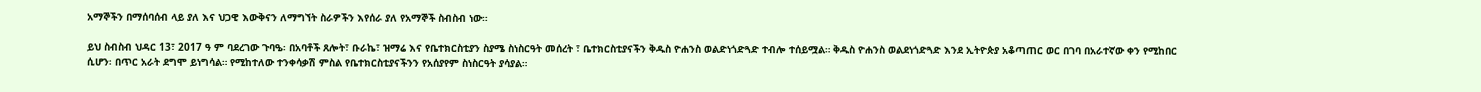አማኞችን በማሰባሰብ ላይ ያለ እና ህጋዊ እውቅናን ለማግኘት ስራዎችን እየሰራ ያለ የአማኞች ስብስብ ነው።

ይህ ስብስብ ህዳር 13፣ 2017 ዓ ም ባደረገው ጉባዔ፡ በአባቶች ጸሎት፣ ቡራኬ፣ ዝማሬ እና የቤተክርስቲያን ስያሜ ስነስርዓት መሰረት ፣ ቤተክርስቲያናችን ቅዱስ ዮሐንስ ወልድነጎድጓድ ተብሎ ተሰይሟል። ቅዱስ ዮሐንስ ወልደነጎድጓድ እንደ ኢትዮጵያ አቆጣጠር ወር በገባ በአራተኛው ቀን የሚከበር ሲሆን፡ በጥር አራት ደግሞ ይነግሳል። የሚከተለው ተንቀሳቃሽ ምስል የቤተክርስቲያናችንን የአሰያየም ስነስርዓት ያሳያል።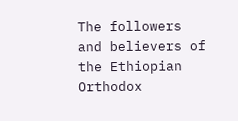The followers and believers of the Ethiopian Orthodox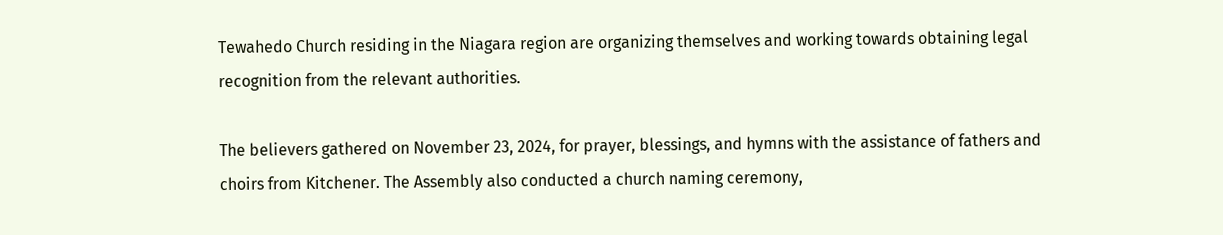Tewahedo Church residing in the Niagara region are organizing themselves and working towards obtaining legal recognition from the relevant authorities.

The believers gathered on November 23, 2024, for prayer, blessings, and hymns with the assistance of fathers and choirs from Kitchener. The Assembly also conducted a church naming ceremony,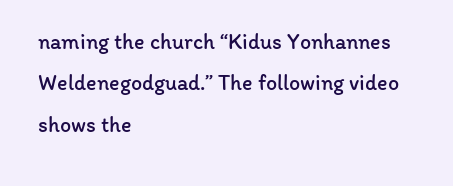naming the church “Kidus Yonhannes Weldenegodguad.” The following video shows the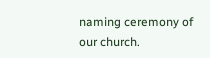naming ceremony of our church.